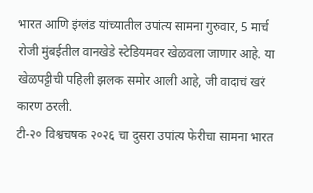भारत आणि इंग्लंड यांच्यातील उपांत्य सामना गुरुवार, 5 मार्च रोजी मुंबईतील वानखेडे स्टेडियमवर खेळवला जाणार आहे. या खेळपट्टीची पहिली झलक समोर आली आहे, जी वादाचं खरं कारण ठरली.
टी-२० विश्वचषक २०२६ चा दुसरा उपांत्य फेरीचा सामना भारत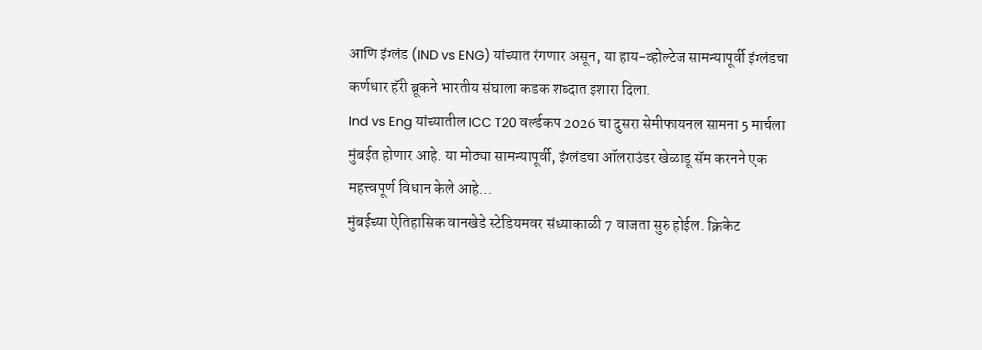आणि इंग्लंड (IND vs ENG) यांच्यात रंगणार असून, या हाय-व्होल्टेज सामन्यापूर्वी इंग्लंडचा कर्णधार हॅरी ब्रूकने भारतीय संघाला कडक शब्दात इशारा दिला.
Ind vs Eng यांच्यातील ICC T20 वर्ल्डकप 2026 चा दुसरा सेमीफायनल सामना 5 मार्चला मुंबईत होणार आहे. या मोठ्या सामन्यापूर्वी, इंग्लंडचा ऑलराउंडर खेळाडू सॅम करनने एक महत्त्वपूर्ण विधान केले आहे…
मुंबईच्या ऐतिहासिक वानखेडे स्टेडियमवर संध्याकाळी 7 वाजता सुरु होईल. क्रिकेट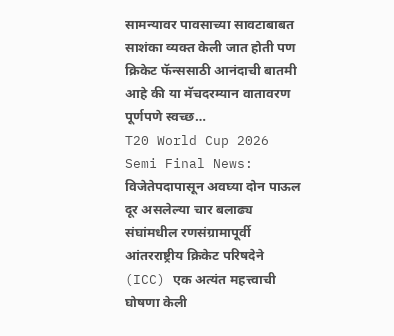सामन्यावर पावसाच्या सावटाबाबत साशंका व्यक्त केली जात होती पण क्रिकेट फॅन्ससाठी आनंदाची बातमी आहे की या मॅचदरम्यान वातावरण पूर्णपणे स्वच्छ…
T20 World Cup 2026 Semi Final News: विजेतेपदापासून अवघ्या दोन पाऊल दूर असलेल्या चार बलाढ्य संघांमधील रणसंग्रामापूर्वी आंतरराष्ट्रीय क्रिकेट परिषदेने (ICC) एक अत्यंत महत्त्वाची घोषणा केली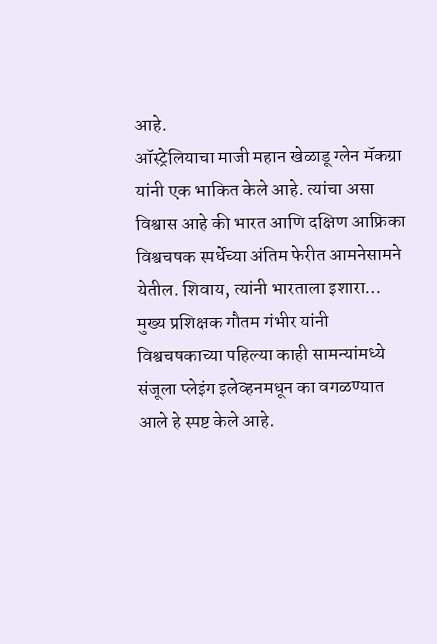आहे.
ऑस्ट्रेलियाचा माजी महान खेळाडू ग्लेन मॅकग्रा यांनी एक भाकित केले आहे. त्यांचा असा विश्वास आहे की भारत आणि दक्षिण आफ्रिका विश्वचषक स्पर्धेच्या अंतिम फेरीत आमनेसामने येतील. शिवाय, त्यांनी भारताला इशारा…
मुख्य प्रशिक्षक गौतम गंभीर यांनी विश्वचषकाच्या पहिल्या काही सामन्यांमध्ये संजूला प्लेइंग इलेव्हनमधून का वगळण्यात आले हे स्पष्ट केले आहे.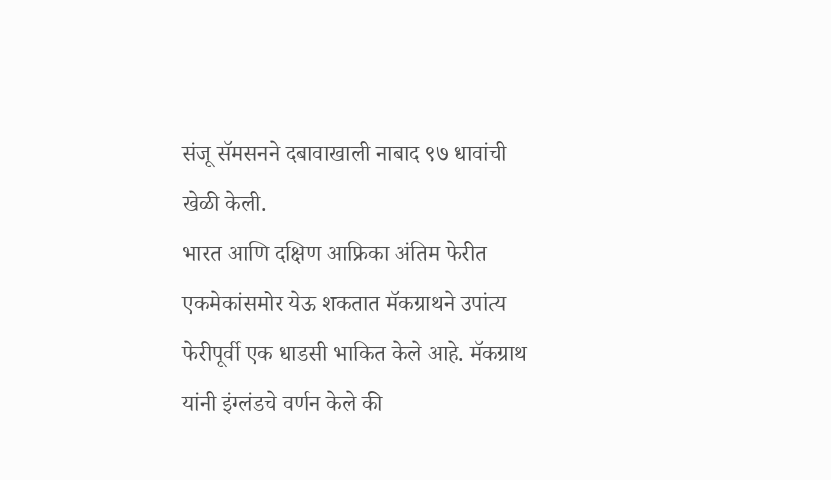संजू सॅमसनने दबावाखाली नाबाद ९७ धावांची खेळी केली.
भारत आणि दक्षिण आफ्रिका अंतिम फेरीत एकमेकांसमोर येऊ शकतात मॅकग्राथने उपांत्य फेरीपूर्वी एक धाडसी भाकित केले आहे. मॅकग्राथ यांनी इंग्लंडचे वर्णन केले की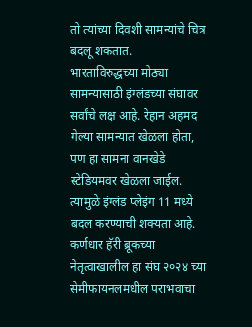तो त्यांच्या दिवशी सामन्यांचे चित्र बदलू शकतात.
भारताविरुद्धच्या मोठ्या सामन्यासाठी इंग्लंडच्या संघावर सर्वांचे लक्ष आहे. रेहान अहमद गेल्या सामन्यात खेळला होता, पण हा सामना वानखेडे स्टेडियमवर खेळला जाईल. त्यामुळे इंग्लंड प्लेइंग 11 मध्ये बदल करण्याची शक्यता आहे.
कर्णधार हॅरी ब्रूकच्या नेतृत्वाखालील हा संघ २०२४ च्या सेमीफायनलमधील पराभवाचा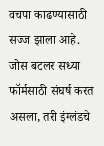वचपा काढण्यासाठी सज्ज झाला आहे. जोस बटलर सध्या फॉर्मसाठी संघर्ष करत असला, तरी इंग्लंडचे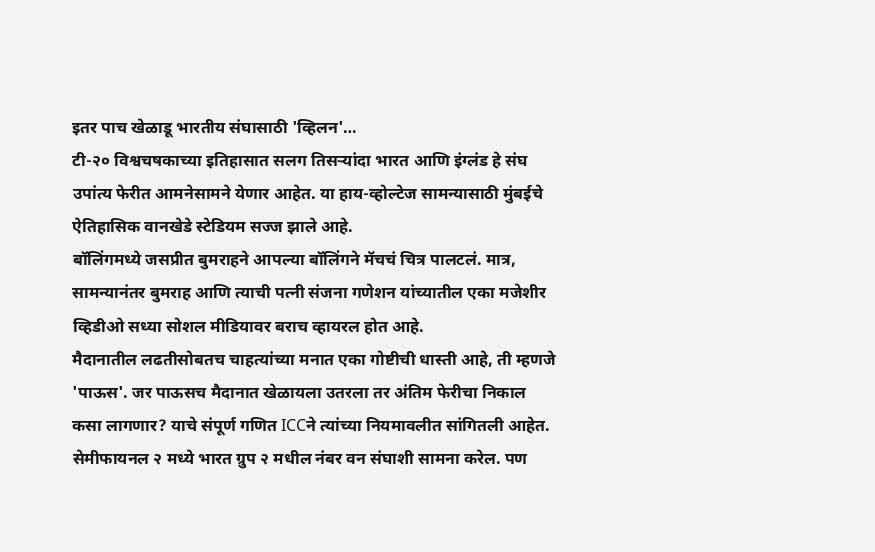इतर पाच खेळाडू भारतीय संघासाठी 'व्हिलन'…
टी-२० विश्वचषकाच्या इतिहासात सलग तिसऱ्यांदा भारत आणि इंग्लंड हे संघ उपांत्य फेरीत आमनेसामने येणार आहेत. या हाय-व्होल्टेज सामन्यासाठी मुंबईचे ऐतिहासिक वानखेडे स्टेडियम सज्ज झाले आहे.
बॉलिंगमध्ये जसप्रीत बुमराहने आपल्या बॉलिंगने मॅचचं चित्र पालटलं. मात्र, सामन्यानंतर बुमराह आणि त्याची पत्नी संजना गणेशन यांच्यातील एका मजेशीर व्हिडीओ सध्या सोशल मीडियावर बराच व्हायरल होत आहे.
मैदानातील लढतीसोबतच चाहत्यांच्या मनात एका गोष्टीची धास्ती आहे, ती म्हणजे 'पाऊस'. जर पाऊसच मैदानात खेळायला उतरला तर अंतिम फेरीचा निकाल कसा लागणार? याचे संपूर्ण गणित ICCने त्यांच्या नियमावलीत सांगितली आहेत.
सेमीफायनल २ मध्ये भारत ग्रुप २ मधील नंबर वन संघाशी सामना करेल. पण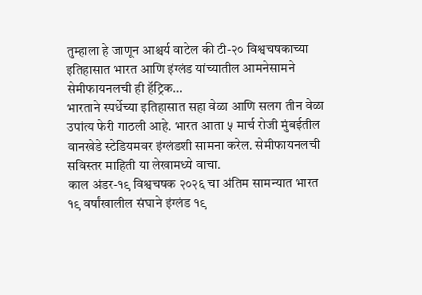तुम्हाला हे जाणून आश्चर्य वाटेल की टी-२० विश्वचषकाच्या इतिहासात भारत आणि इंग्लंड यांच्यातील आमनेसामने सेमीफायनलची ही हॅट्रिक…
भारताने स्पर्धेच्या इतिहासात सहा वेळा आणि सलग तीन वेळा उपांत्य फेरी गाठली आहे. भारत आता ५ मार्च रोजी मुंबईतील वानखेडे स्टेडियमवर इंग्लंडशी सामना करेल. सेमीफायनलची सविस्तर माहिती या लेखामध्ये वाचा.
काल अंडर-१९ विश्वचषक २०२६ चा अंतिम सामन्यात भारत १९ वर्षांखालील संघाने इंग्लंड १९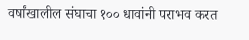वर्षांखालील संघाचा १०० धावांनी पराभव करत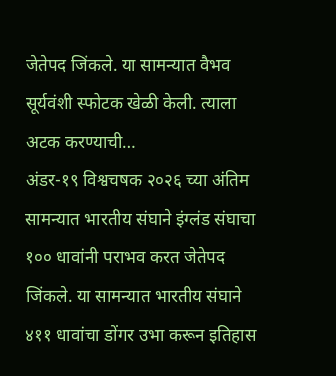जेतेपद जिंकले. या सामन्यात वैभव सूर्यवंशी स्फोटक खेळी केली. त्याला अटक करण्याची…
अंडर-१९ विश्वचषक २०२६ च्या अंतिम सामन्यात भारतीय संघाने इंग्लंड संघाचा १०० धावांनी पराभव करत जेतेपद जिंकले. या सामन्यात भारतीय संघाने ४११ धावांचा डोंगर उभा करून इतिहास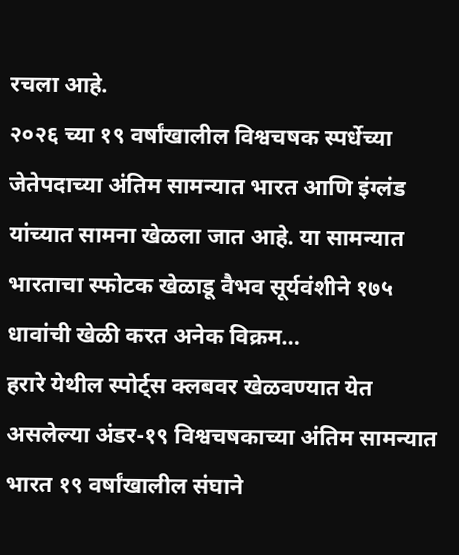रचला आहे.
२०२६ च्या १९ वर्षांखालील विश्वचषक स्पर्धेच्या जेतेपदाच्या अंतिम सामन्यात भारत आणि इंग्लंड यांच्यात सामना खेळला जात आहे. या सामन्यात भारताचा स्फोटक खेळाडू वैभव सूर्यवंशीने १७५ धावांची खेळी करत अनेक विक्रम…
हरारे येथील स्पोर्ट्स क्लबवर खेळवण्यात येत असलेल्या अंडर-१९ विश्वचषकाच्या अंतिम सामन्यात भारत १९ वर्षांखालील संघाने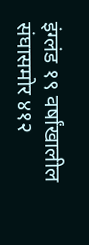इंग्लंड १९ वर्षांखालील संघासमोर ४१२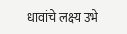धावांचे लक्ष्य उभे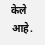केले आहे.